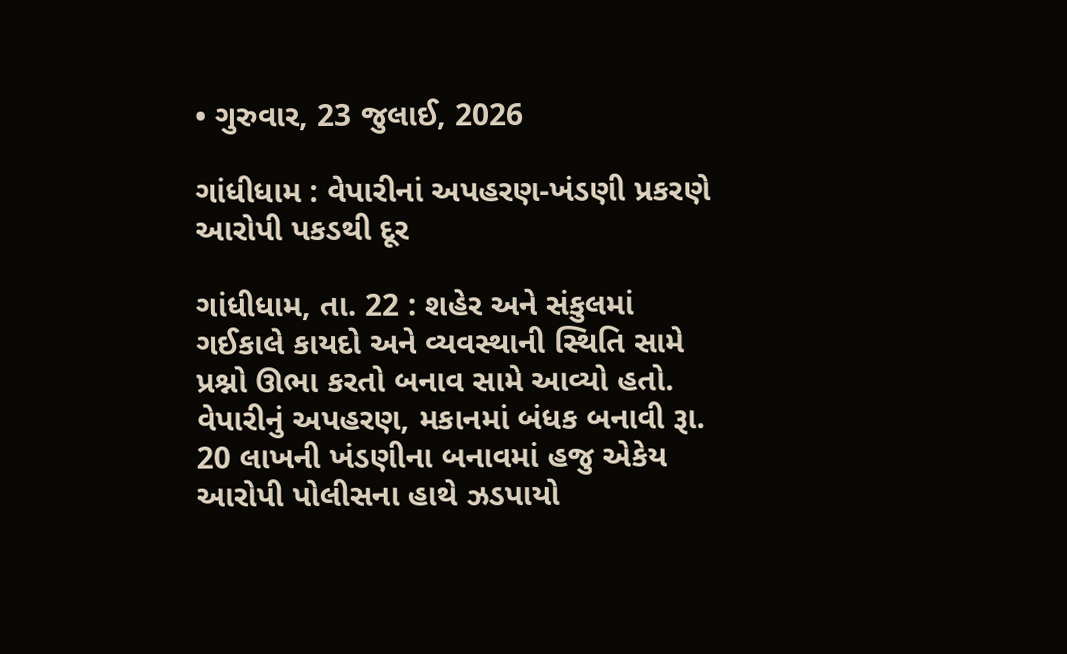• ગુરુવાર, 23 જુલાઈ, 2026

ગાંધીધામ : વેપારીનાં અપહરણ-ખંડણી પ્રકરણે આરોપી પકડથી દૂર

ગાંધીધામ, તા. 22 : શહેર અને સંકુલમાં ગઈકાલે કાયદો અને વ્યવસ્થાની સ્થિતિ સામે પ્રશ્નો ઊભા કરતો બનાવ સામે આવ્યો હતો. વેપારીનું અપહરણ, મકાનમાં બંધક બનાવી રૂા. 20 લાખની ખંડણીના બનાવમાં હજુ એકેય આરોપી પોલીસના હાથે ઝડપાયો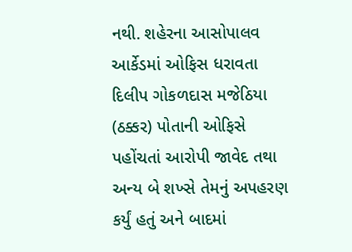નથી. શહેરના આસોપાલવ આર્કેડમાં ઓફિસ ધરાવતા દિલીપ ગોકળદાસ મજેઠિયા (ઠક્કર) પોતાની ઓફિસે પહોંચતાં આરોપી જાવેદ તથા અન્ય બે શખ્સે તેમનું અપહરણ કર્યું હતું અને બાદમાં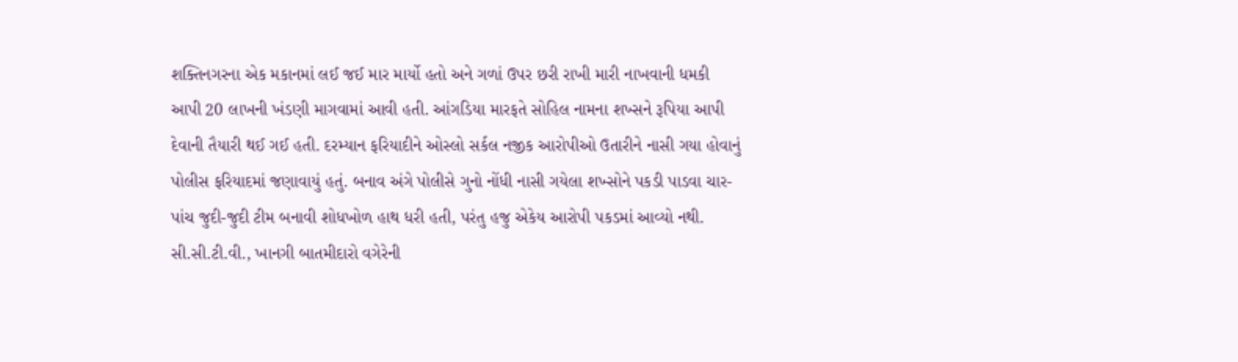શક્તિનગરના એક મકાનમાં લઈ જઈ માર માર્યો હતો અને ગળાં ઉપર છરી રાખી મારી નાખવાની ધમકી આપી 20 લાખની ખંડણી માગવામાં આવી હતી. આંગડિયા મારફતે સોહિલ નામના શખ્સને રૂપિયા આપી દેવાની તૈયારી થઈ ગઈ હતી. દરમ્યાન ફરિયાદીને ઓસ્લો સર્કલ નજીક આરોપીઓ ઉતારીને નાસી ગયા હોવાનું પોલીસ ફરિયાદમાં જણાવાયું હતું. બનાવ અંગે પોલીસે ગુનો નોંધી નાસી ગયેલા શખ્સોને પકડી પાડવા ચાર-પાંચ જુદી-જુદી ટીમ બનાવી શોધખોળ હાથ ધરી હતી, પરંતુ હજુ એકેય આરોપી પકડમાં આવ્યો નથી. સી.સી.ટી.વી., ખાનગી બાતમીદારો વગેરેની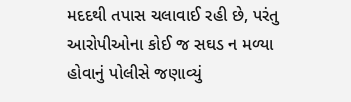મદદથી તપાસ ચલાવાઈ રહી છે, પરંતુ આરોપીઓના કોઈ જ સઘડ ન મળ્યા હોવાનું પોલીસે જણાવ્યું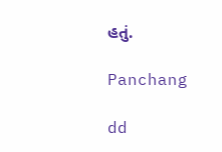હતું.

Panchang

dd